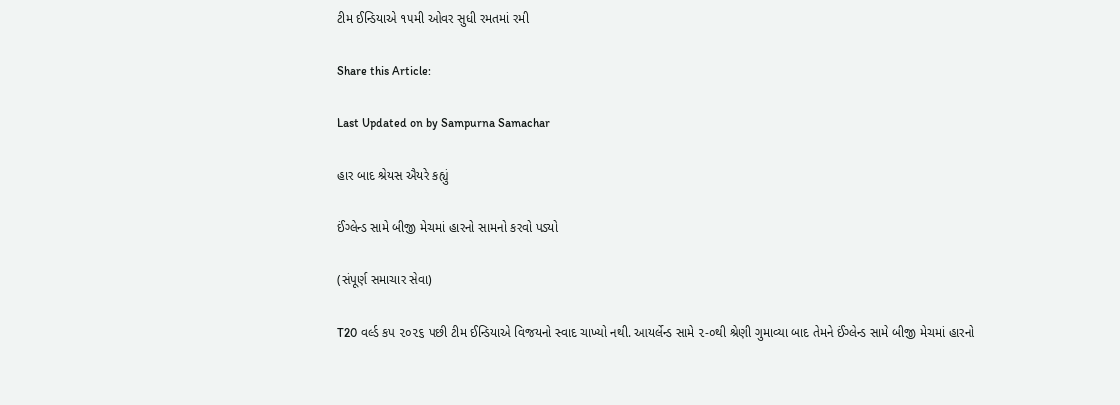ટીમ ઈન્ડિયાએ ૧૫મી ઓવર સુધી રમતમાં રમી

Share this Article:

Last Updated on by Sampurna Samachar

હાર બાદ શ્રેયસ ઐયરે કહ્યું

ઈંગ્લેન્ડ સામે બીજી મેચમાં હારનો સામનો કરવો પડ્યો

(સંપૂર્ણ સમાચાર સેવા)

T20 વર્લ્ડ કપ ૨૦૨૬ પછી ટીમ ઈન્ડિયાએ વિજયનો સ્વાદ ચાખ્યો નથી. આયર્લેન્ડ સામે ૨-૦થી શ્રેણી ગુમાવ્યા બાદ તેમને ઈંગ્લેન્ડ સામે બીજી મેચમાં હારનો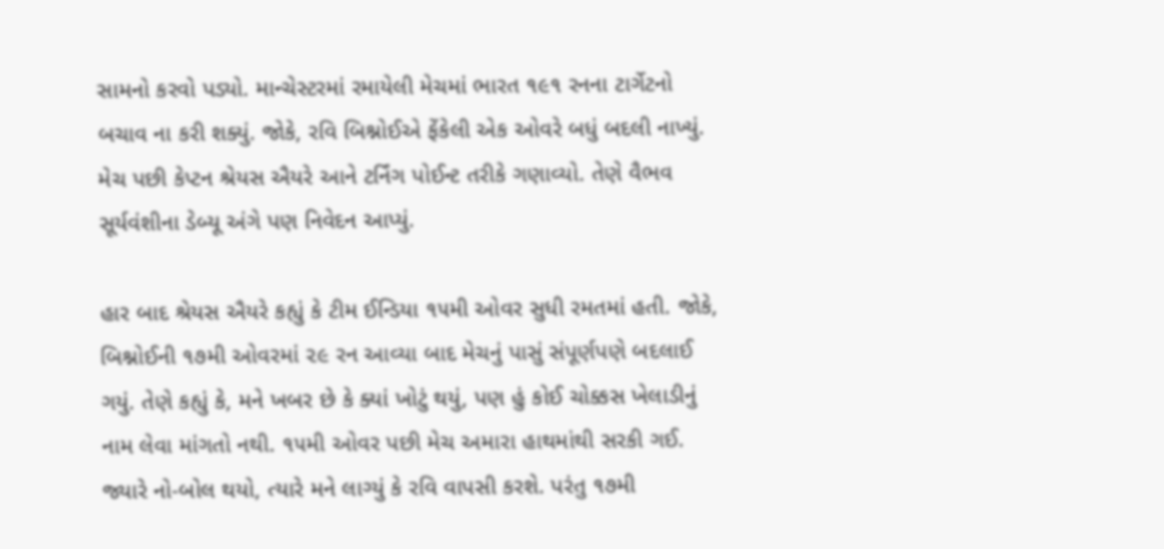સામનો કરવો પડ્યો. માન્ચેસ્ટરમાં રમાયેલી મેચમાં ભારત ૧૯૧ રનના ટાર્ગેટનો બચાવ ના કરી શક્યું. જોકે, રવિ બિશ્નોઈએ ફેંકેલી એક ઓવરે બધું બદલી નાખ્યું. મેચ પછી કેપ્ટન શ્રેયસ ઐયરે આને ટર્નિંગ પોઈન્ટ તરીકે ગણાવ્યો. તેણે વૈભવ સૂર્યવંશીના ડેબ્યૂ અંગે પણ નિવેદન આપ્યું.

હાર બાદ શ્રેયસ ઐયરે કહ્યું કે ટીમ ઈન્ડિયા ૧૫મી ઓવર સુધી રમતમાં હતી. જોકે, બિશ્નોઈની ૧૭મી ઓવરમાં ૨૯ રન આવ્યા બાદ મેચનું પાસું સંપૂર્ણપણે બદલાઈ ગયું. તેણે કહ્યું કે, મને ખબર છે કે ક્યાં ખોટું થયું, પણ હું કોઈ ચોક્કસ ખેલાડીનું નામ લેવા માંગતો નથી. ૧૫મી ઓવર પછી મેચ અમારા હાથમાંથી સરકી ગઈ. જ્યારે નો-બોલ થયો, ત્યારે મને લાગ્યું કે રવિ વાપસી કરશે. પરંતુ ૧૭મી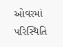ઓવરમાં પરિસ્થિતિ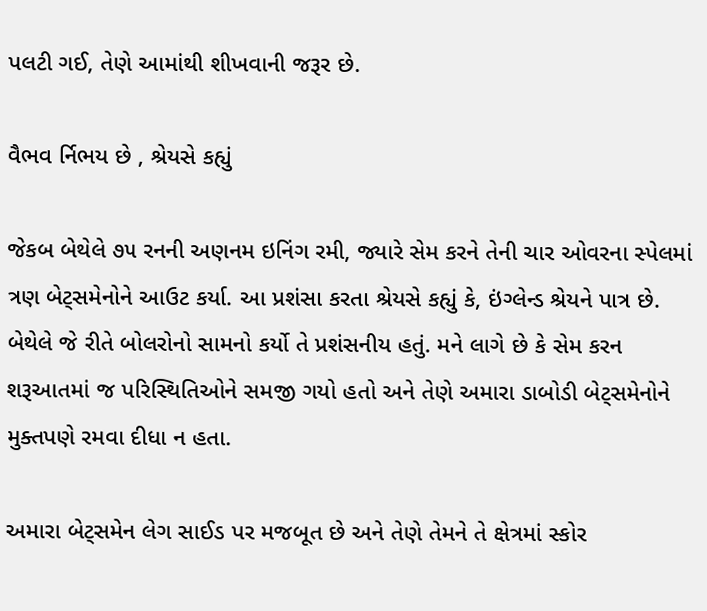પલટી ગઈ, તેણે આમાંથી શીખવાની જરૂર છે.

વૈભવ ર્નિભય છે , શ્રેયસે કહ્યું

જેકબ બેથેલે ૭૫ રનની અણનમ ઇનિંગ રમી, જ્યારે સેમ કરને તેની ચાર ઓવરના સ્પેલમાં ત્રણ બેટ્સમેનોને આઉટ કર્યા. આ પ્રશંસા કરતા શ્રેયસે કહ્યું કે, ઇંગ્લેન્ડ શ્રેયને પાત્ર છે. બેથેલે જે રીતે બોલરોનો સામનો કર્યો તે પ્રશંસનીય હતું. મને લાગે છે કે સેમ કરન શરૂઆતમાં જ પરિસ્થિતિઓને સમજી ગયો હતો અને તેણે અમારા ડાબોડી બેટ્સમેનોને મુક્તપણે રમવા દીધા ન હતા.

અમારા બેટ્સમેન લેગ સાઈડ પર મજબૂત છે અને તેણે તેમને તે ક્ષેત્રમાં સ્કોર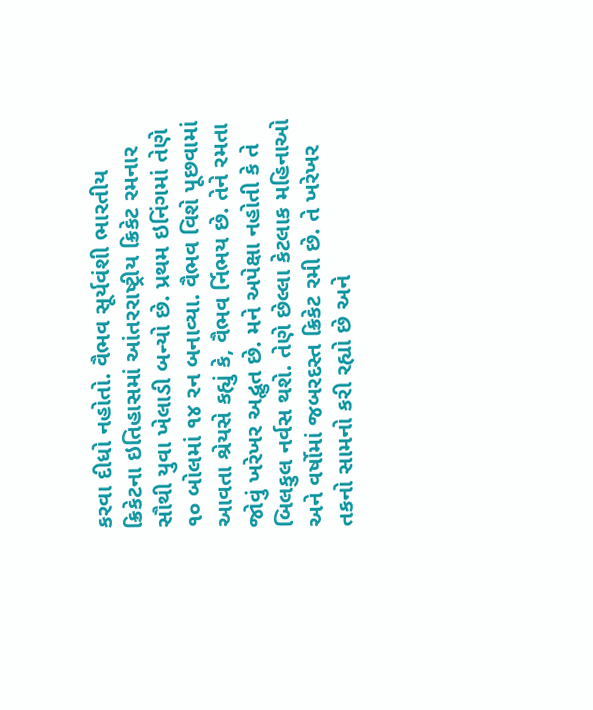કરવા દીધો નહોતો. વૈભવ સૂર્યવંશી ભારતીય ક્રિકેટના ઇતિહાસમાં આંતરરાષ્ટ્રીય ક્રિકેટ રમનાર સૌથી યુવા ખેલાડી બન્યો છે. પ્રથમ ઇનિંગમાં તેણે ૧૦ બોલમાં ૧૪ રન બનાવ્યા. વૈભવ વિશે પૂછવામાં આવતા શ્રેયસે કહ્યું કે, વૈભવ ર્નિભય છે. તેને રમતા જોવું ખરેખર અદ્ભુત છે. મને અપેક્ષા નહોતી કે તે બિલકુલ નર્વસ થશે. તેણે છેલ્લા કેટલાક મહિનાઓ અને વર્ષોમાં જબરદસ્ત ક્રિકેટ રમી છે. તે ખરેખર તકનો સામનો કરી રહ્યો છે અને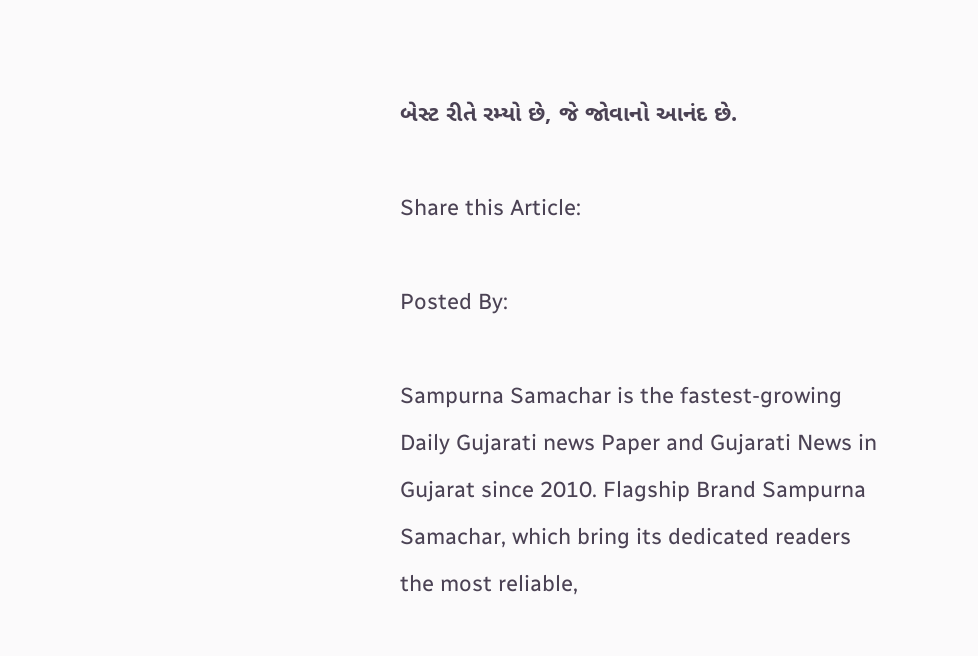બેસ્ટ રીતે રમ્યો છે, જે જોવાનો આનંદ છે.

Share this Article:

Posted By:

Sampurna Samachar is the fastest-growing Daily Gujarati news Paper and Gujarati News in Gujarat since 2010. Flagship Brand Sampurna Samachar, which bring its dedicated readers the most reliable,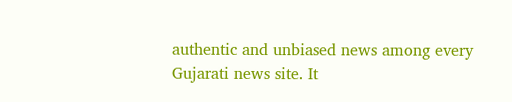authentic and unbiased news among every Gujarati news site. It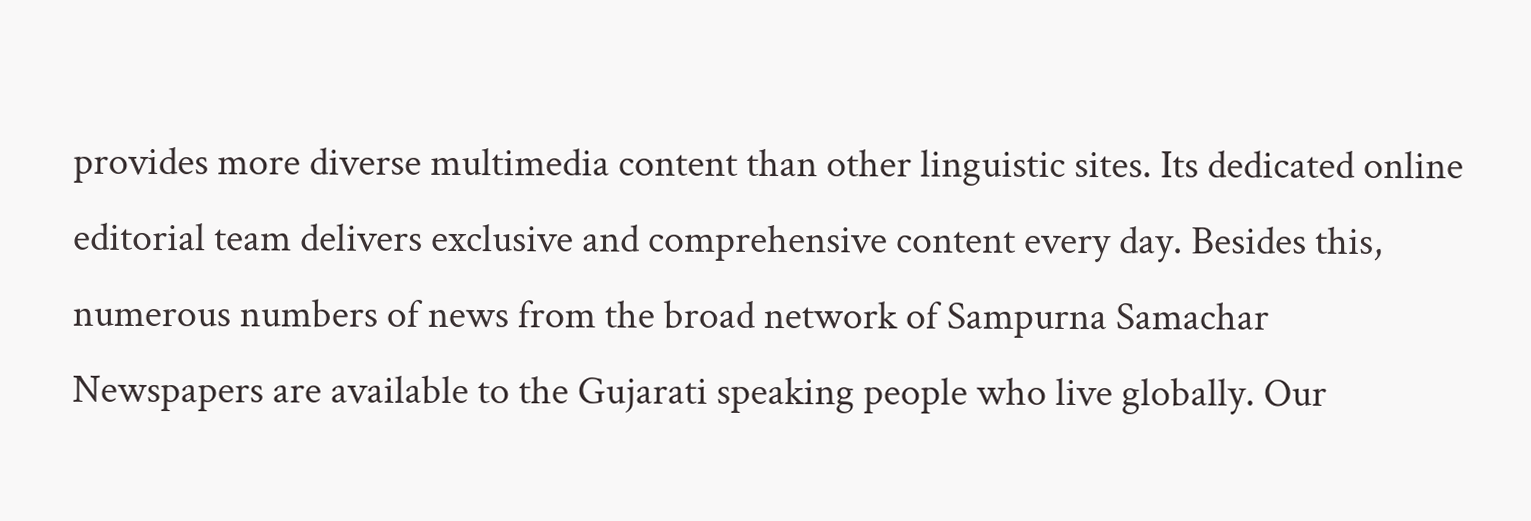provides more diverse multimedia content than other linguistic sites. Its dedicated online editorial team delivers exclusive and comprehensive content every day. Besides this, numerous numbers of news from the broad network of Sampurna Samachar Newspapers are available to the Gujarati speaking people who live globally. Our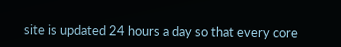site is updated 24 hours a day so that every core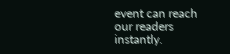event can reach our readers instantly.